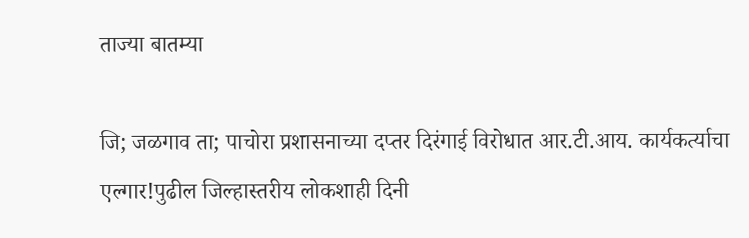ताज्या बातम्या

जि; जळगाव ता; पाचोरा प्रशासनाच्या दप्तर दिरंगाई विरोधात आर.टी.आय. कार्यकर्त्याचा एल्गार!पुढील जिल्हास्तरीय लोकशाही दिनी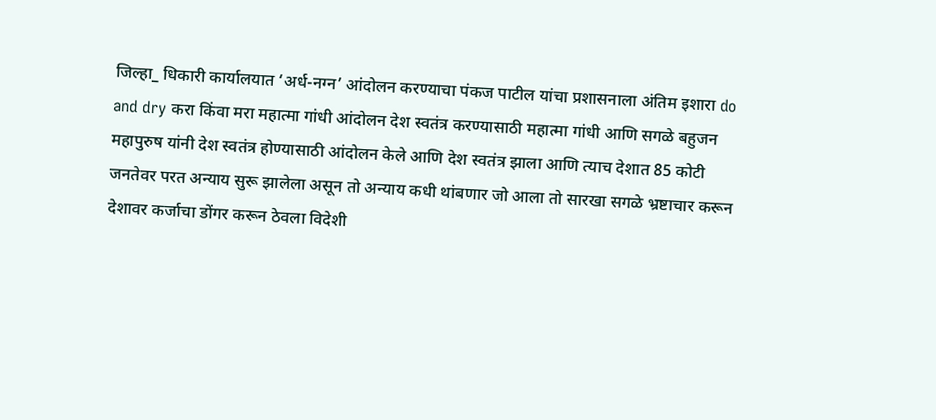जिल्हा_ धिकारी कार्यालयात ‘अर्ध-नग्न’ आंदोलन करण्याचा पंकज पाटील यांचा प्रशासनाला अंतिम इशारा do and dry करा किंवा मरा महात्मा गांधी आंदोलन देश स्वतंत्र करण्यासाठी महात्मा गांधी आणि सगळे बहुजन महापुरुष यांनी देश स्वतंत्र होण्यासाठी आंदोलन केले आणि देश स्वतंत्र झाला आणि त्याच देशात 85 कोटी जनतेवर परत अन्याय सुरू झालेला असून तो अन्याय कधी थांबणार जो आला तो सारखा सगळे भ्रष्टाचार करून देशावर कर्जाचा डोंगर करून ठेवला विदेशी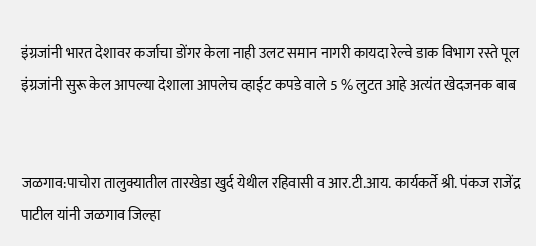इंग्रजांनी भारत देशावर कर्जाचा डोंगर केला नाही उलट समान नागरी कायदा रेल्वे डाक विभाग रस्ते पूल इंग्रजांनी सुरू केल आपल्या देशाला आपलेच व्हाईट कपडे वाले 5 % लुटत आहे अत्यंत खेदजनक बाब


जळगाव:पाचोरा तालुक्यातील तारखेडा खुर्द येथील रहिवासी व आर.टी.आय. कार्यकर्ते श्री. पंकज राजेंद्र पाटील यांनी जळगाव जिल्हा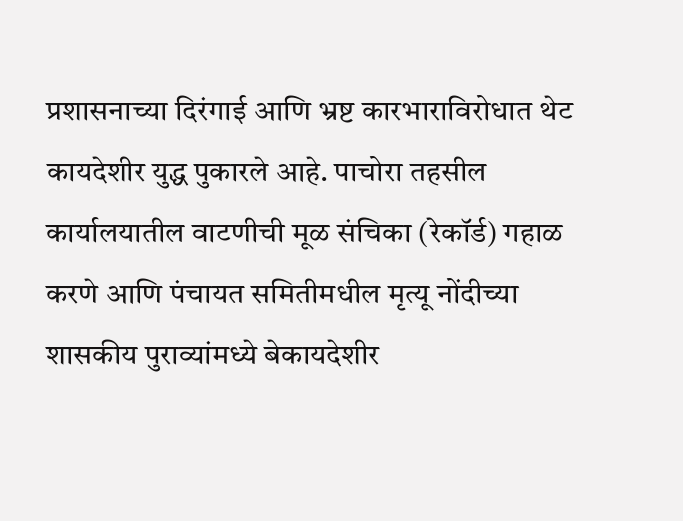प्रशासनाच्या दिरंगाई आणि भ्रष्ट कारभाराविरोधात थेट कायदेशीर युद्ध पुकारले आहे. पाचोरा तहसील कार्यालयातील वाटणीची मूळ संचिका (रेकॉर्ड) गहाळ करणे आणि पंचायत समितीमधील मृत्यू नोंदीच्या शासकीय पुराव्यांमध्ये बेकायदेशीर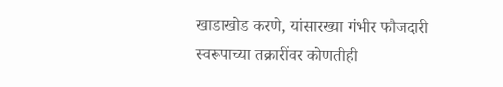खाडाखोड करणे, यांसारख्या गंभीर फौजदारी स्वरूपाच्या तक्रारींवर कोणतीही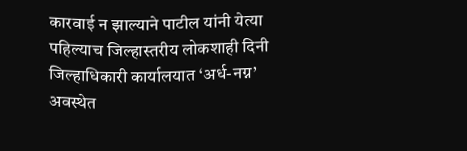कारवाई न झाल्याने पाटील यांनी येत्या पहिल्याच जिल्हास्तरीय लोकशाही दिनी जिल्हाधिकारी कार्यालयात ‘अर्ध-नग्न’ अवस्थेत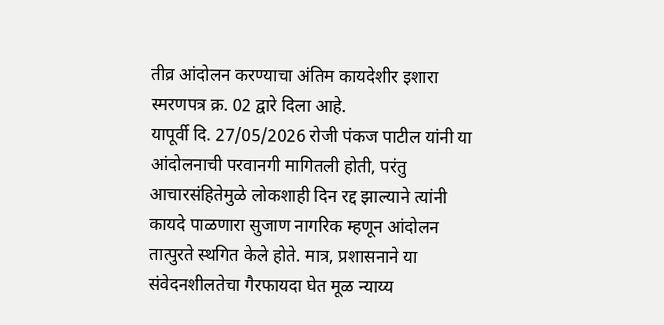तीव्र आंदोलन करण्याचा अंतिम कायदेशीर इशारा स्मरणपत्र क्र. 02 द्वारे दिला आहे.
यापूर्वी दि. 27/05/2026 रोजी पंकज पाटील यांनी या आंदोलनाची परवानगी मागितली होती, परंतु आचारसंहितेमुळे लोकशाही दिन रद्द झाल्याने त्यांनी कायदे पाळणारा सुजाण नागरिक म्हणून आंदोलन तात्पुरते स्थगित केले होते. मात्र, प्रशासनाने या संवेदनशीलतेचा गैरफायदा घेत मूळ न्याय्य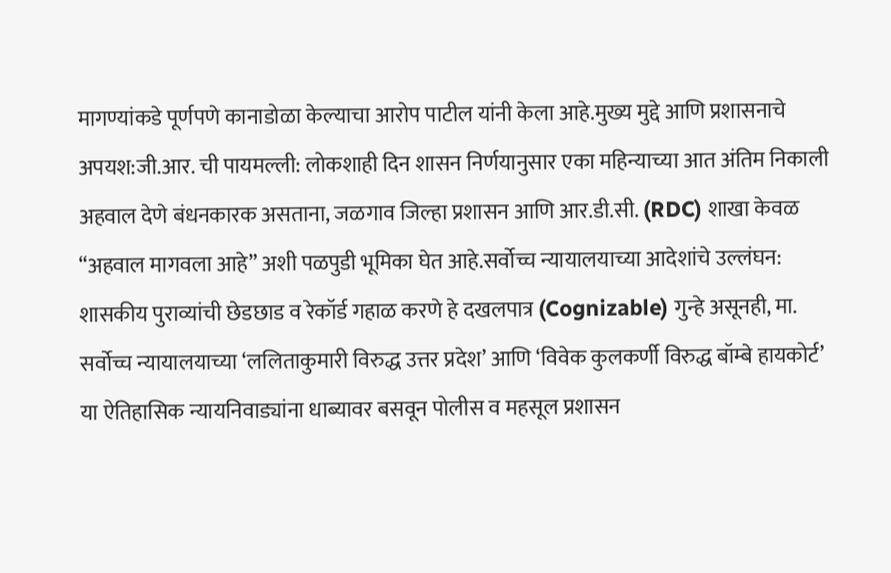मागण्यांकडे पूर्णपणे कानाडोळा केल्याचा आरोप पाटील यांनी केला आहे.मुख्य मुद्दे आणि प्रशासनाचे अपयश:जी.आर. ची पायमल्ली: लोकशाही दिन शासन निर्णयानुसार एका महिन्याच्या आत अंतिम निकाली अहवाल देणे बंधनकारक असताना, जळगाव जिल्हा प्रशासन आणि आर.डी.सी. (RDC) शाखा केवळ “अहवाल मागवला आहे” अशी पळपुडी भूमिका घेत आहे.सर्वोच्च न्यायालयाच्या आदेशांचे उल्लंघन: शासकीय पुराव्यांची छेडछाड व रेकॉर्ड गहाळ करणे हे दखलपात्र (Cognizable) गुन्हे असूनही, मा. सर्वोच्च न्यायालयाच्या ‘ललिताकुमारी विरुद्ध उत्तर प्रदेश’ आणि ‘विवेक कुलकर्णी विरुद्ध बॉम्बे हायकोर्ट’ या ऐतिहासिक न्यायनिवाड्यांना धाब्यावर बसवून पोलीस व महसूल प्रशासन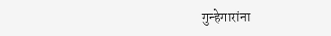गुन्हेगारांना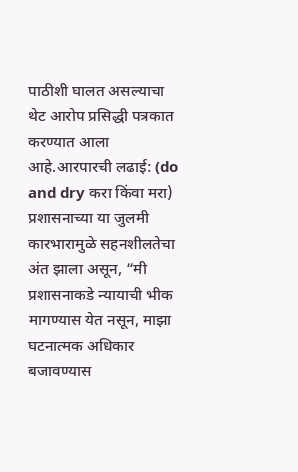पाठीशी घालत असल्याचा थेट आरोप प्रसिद्धी पत्रकात करण्यात आला आहे.आरपारची लढाई: (do and dry करा किंवा मरा) प्रशासनाच्या या जुलमी कारभारामुळे सहनशीलतेचा अंत झाला असून, “मी प्रशासनाकडे न्यायाची भीक मागण्यास येत नसून, माझा घटनात्मक अधिकार बजावण्यास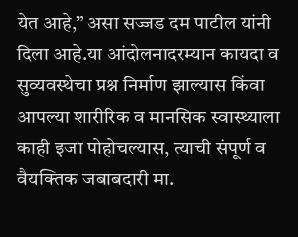येत आहे,” असा सज्जड दम पाटील यांनी दिला आहे.या आंदोलनादरम्यान कायदा व सुव्यवस्थेचा प्रश्न निर्माण झाल्यास किंवा आपल्या शारीरिक व मानसिक स्वास्थ्याला काही इजा पोहोचल्यास, त्याची संपूर्ण व वैयक्तिक जबाबदारी मा.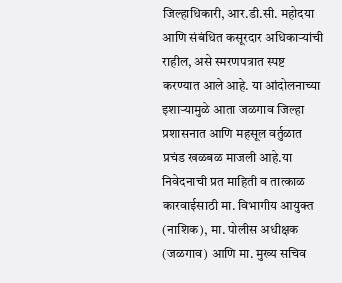जिल्हाधिकारी, आर.डी.सी. महोदया आणि संबंधित कसूरदार अधिकाऱ्यांची राहील, असे स्मरणपत्रात स्पष्ट करण्यात आले आहे. या आंदोलनाच्या इशाऱ्यामुळे आता जळगाव जिल्हा प्रशासनात आणि महसूल वर्तुळात प्रचंड खळबळ माजली आहे.या निवेदनाची प्रत माहिती व तात्काळ कारवाईसाठी मा. विभागीय आयुक्त (नाशिक), मा. पोलीस अधीक्षक (जळगाव) आणि मा. मुख्य सचिव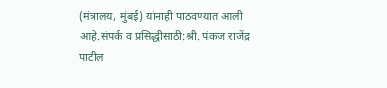(मंत्रालय, मुंबई) यांनाही पाठवण्यात आली आहे.संपर्क व प्रसिद्धीसाठी:श्री. पंकज राजेंद्र पाटील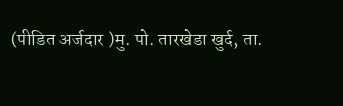(पीडित अर्जदार )मु. पो. तारखेडा खुर्द, ता.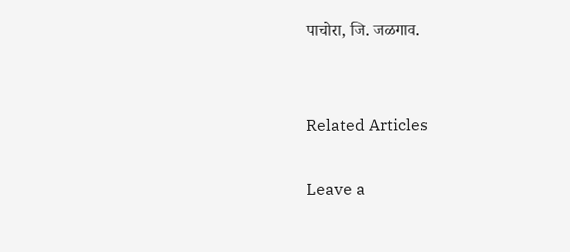पाचोरा, जि. जळगाव.


Related Articles

Leave a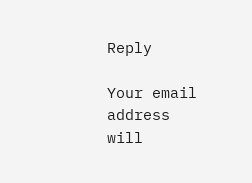Reply

Your email address will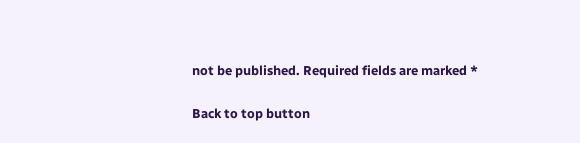not be published. Required fields are marked *

Back to top button